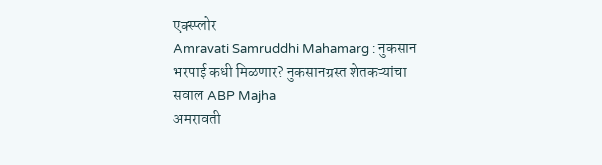एक्स्प्लोर
Amravati Samruddhi Mahamarg : नुकसान भरपाई कधी मिळणार? नुकसानग्रस्त शेतकऱ्यांचा सवाल ABP Majha
अमरावती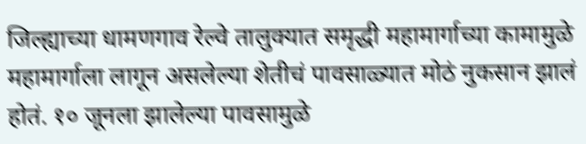जिल्ह्याच्या धामणगाव रेल्वे तालुक्यात समृद्धी महामार्गाच्या कामामुळे महामार्गाला लागून असलेल्या शेतीचं पावसाळ्यात मोठं नुकसान झालं होतं. १० जूनला झालेल्या पावसामुळे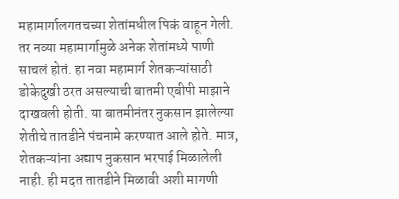महामार्गालगतचच्या शेतांमधील पिकं वाहून गेली. तर नव्या महामार्गामुळे अनेक शेतांमध्ये पाणी साचलं होतं. हा नवा महामार्ग शेतकऱ्यांसाठी डोकेदुखी ठरत असल्याची बातमी एबीपी माझाने दाखवली होती. या बातमीनंतर नुकसान झालेल्या शेतीचे तातडीने पंचनामे करण्यात आले होते. मात्र, शेतकऱ्यांना अद्याप नुकसान भरपाई मिळालेली नाही. ही मदत तातडीने मिळावी अशी मागणी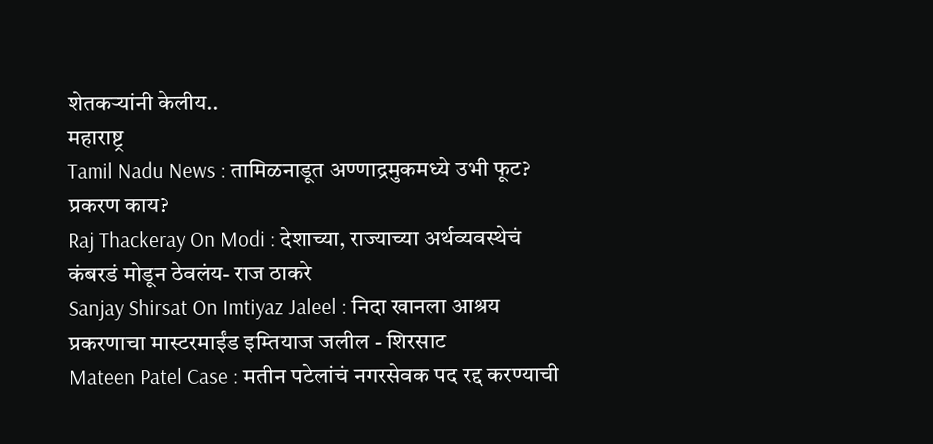शेतकऱ्यांनी केलीय..
महाराष्ट्र
Tamil Nadu News : तामिळनाडूत अण्णाद्रमुकमध्ये उभी फूट? प्रकरण काय?
Raj Thackeray On Modi : देशाच्या, राज्याच्या अर्थव्यवस्थेचं कंबरडं मोडून ठेवलंय- राज ठाकरे
Sanjay Shirsat On Imtiyaz Jaleel : निदा खानला आश्रय प्रकरणाचा मास्टरमाईंड इम्तियाज जलील - शिरसाट
Mateen Patel Case : मतीन पटेलांचं नगरसेवक पद रद्द करण्याची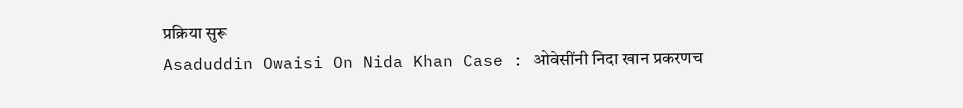प्रक्रिया सुरू
Asaduddin Owaisi On Nida Khan Case : ओवेसींनी निदा खान प्रकरणच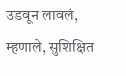उडवून लावलं, म्हणाले, सुशिक्षित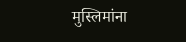मुस्लिमांना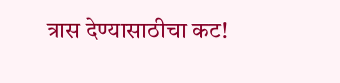त्रास देण्यासाठीचा कट!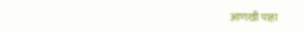आणखी पाहा